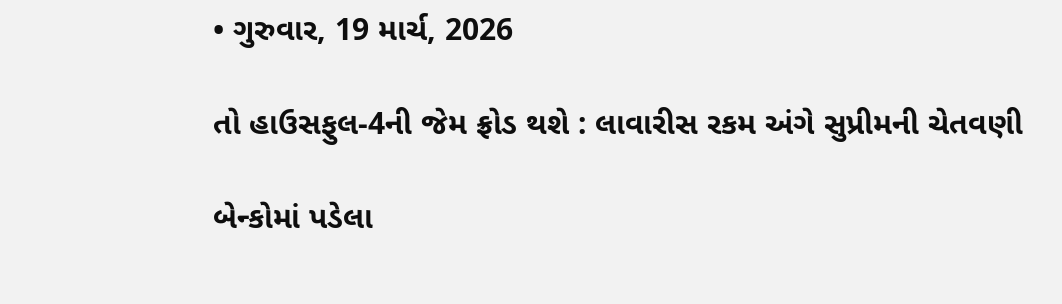• ગુરુવાર, 19 માર્ચ, 2026

તો હાઉસફુલ-4ની જેમ ફ્રોડ થશે : લાવારીસ રકમ અંગે સુપ્રીમની ચેતવણી

બેન્કોમાં પડેલા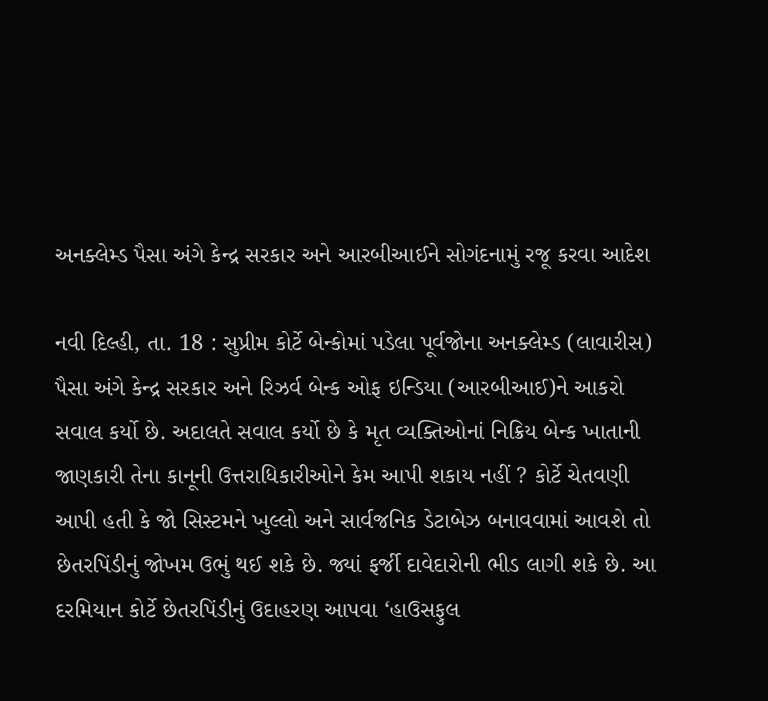અનક્લેમ્ડ પૈસા અંગે કેન્દ્ર સરકાર અને આરબીઆઈને સોગંદનામું રજૂ કરવા આદેશ

નવી દિલ્હી, તા. 18 : સુપ્રીમ કોર્ટે બેન્કોમાં પડેલા પૂર્વજોના અનક્લેમ્ડ (લાવારીસ) પૈસા અંગે કેન્દ્ર સરકાર અને રિઝર્વ બેન્ક ઓફ ઇન્ડિયા (આરબીઆઈ)ને આકરો સવાલ કર્યો છે. અદાલતે સવાલ કર્યો છે કે મૃત વ્યક્તિઓનાં નિક્રિય બેન્ક ખાતાની જાણકારી તેના કાનૂની ઉત્તરાધિકારીઓને કેમ આપી શકાય નહીં ? કોર્ટે ચેતવણી આપી હતી કે જો સિસ્ટમને ખુલ્લો અને સાર્વજનિક ડેટાબેઝ બનાવવામાં આવશે તો છેતરપિંડીનું જોખમ ઉભું થઈ શકે છે. જ્યાં ફર્જી દાવેદારોની ભીડ લાગી શકે છે. આ દરમિયાન કોર્ટે છેતરપિંડીનું ઉદાહરણ આપવા ‘હાઉસફુલ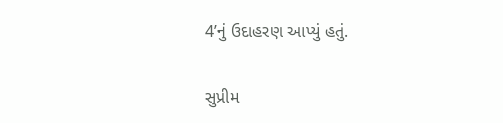4’નું ઉદાહરણ આપ્યું હતું.

સુપ્રીમ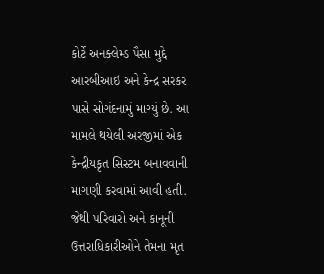કોર્ટે અનક્લેમ્ડ પૈસા મુદ્દે આરબીઆઇ અને કેન્દ્ર સરકર પાસે સોગંદનામું માગ્યું છે. આ મામલે થયેલી અરજીમાં એક કેન્દ્રીયકૃત સિસ્ટમ બનાવવાની માગણી કરવામાં આવી હતી. જેથી પરિવારો અને કાનૂની ઉત્તરાધિકારીઓને તેમના મૃત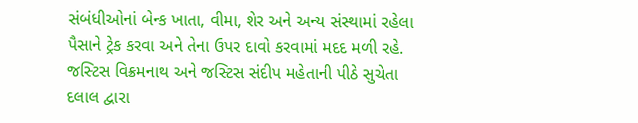સંબંધીઓનાં બેન્ક ખાતા, વીમા, શેર અને અન્ય સંસ્થામાં રહેલા પૈસાને ટ્રેક કરવા અને તેના ઉપર દાવો કરવામાં મદદ મળી રહે. જસ્ટિસ વિક્રમનાથ અને જસ્ટિસ સંદીપ મહેતાની પીઠે સુચેતા દલાલ દ્વારા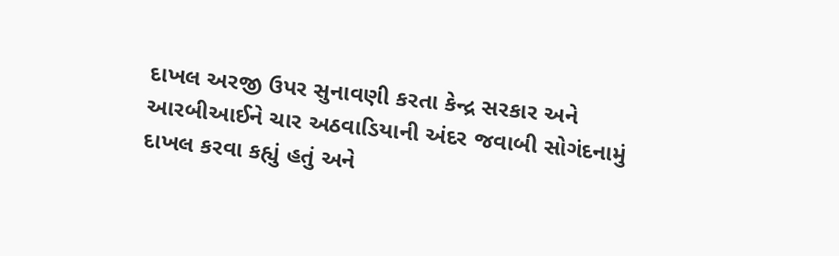દાખલ અરજી ઉપર સુનાવણી કરતા કેન્દ્ર સરકાર અને આરબીઆઈને ચાર અઠવાડિયાની અંદર જવાબી સોગંદનામું દાખલ કરવા કહ્યું હતું અને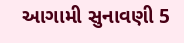આગામી સુનાવણી 5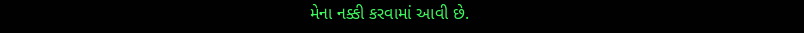મેના નક્કી કરવામાં આવી છે.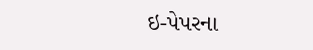ઇ-પેપરના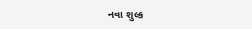નવા શુલ્ક